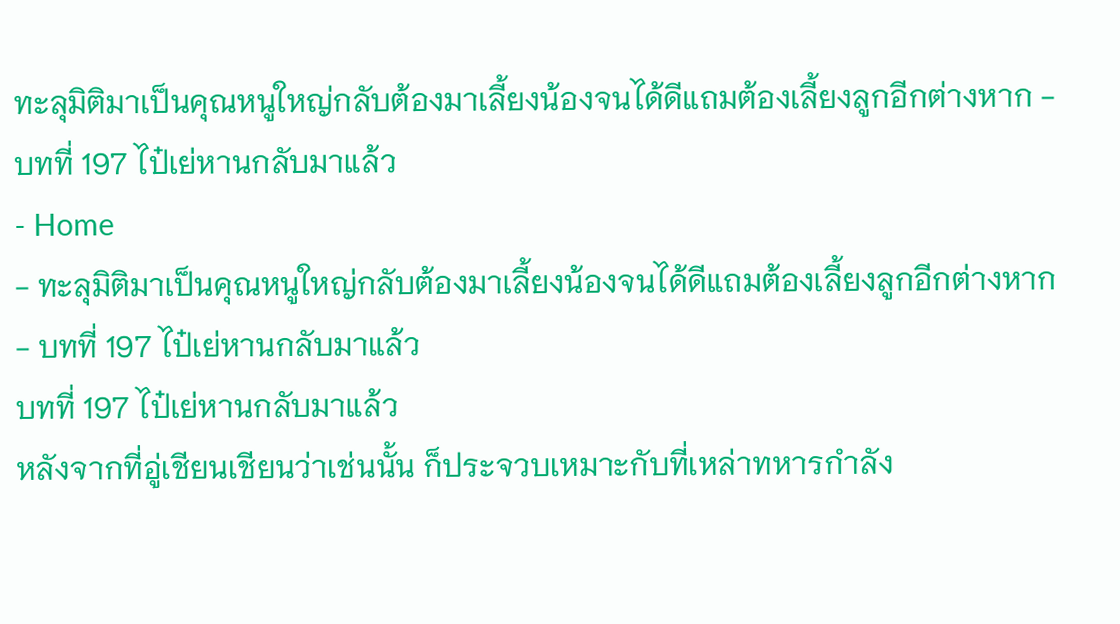ทะลุมิติมาเป็นคุณหนูใหญ่กลับต้องมาเลี้ยงน้องจนได้ดีแถมต้องเลี้ยงลูกอีกต่างหาก - บทที่ 197 ไป๋เย่หานกลับมาแล้ว
- Home
- ทะลุมิติมาเป็นคุณหนูใหญ่กลับต้องมาเลี้ยงน้องจนได้ดีแถมต้องเลี้ยงลูกอีกต่างหาก
- บทที่ 197 ไป๋เย่หานกลับมาแล้ว
บทที่ 197 ไป๋เย่หานกลับมาแล้ว
หลังจากที่อู่เชียนเชียนว่าเช่นนั้น ก็ประจวบเหมาะกับที่เหล่าทหารกำลัง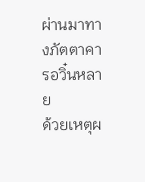ผ่านมาทางภัตตาคารอวิ๋นหลาย
ด้วยเหตุผ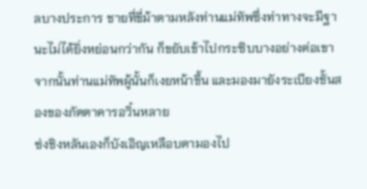ลบางประการ ชายที่ขี่ม้าตามหลังท่านแม่ทัพซึ่งท่าทางจะมีฐานะไม่ได้ยิ่งหย่อนกว่ากัน ก็ขยับเข้าไปกระซิบบางอย่างต่อเขา
จากนั้นท่านแม่ทัพผู้นั้นก็เงยหน้าขึ้น และมองมายังระเบียงชั้นสองของภัตตาคารอวิ๋นหลาย
ซ่งชิงหลันเองก็บังเอิญเหลือบตามองไป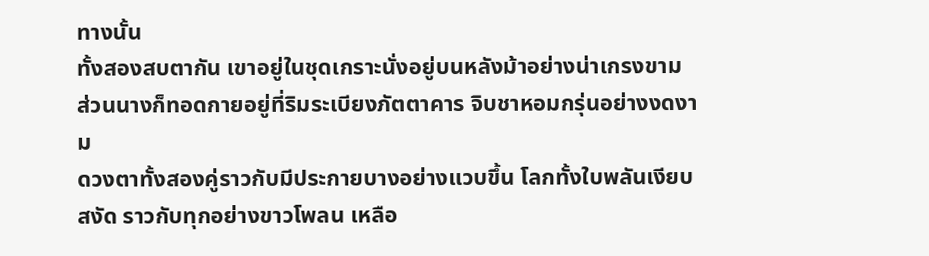ทางนั้น
ทั้งสองสบตากัน เขาอยู่ในชุดเกราะนั่งอยู่บนหลังม้าอย่างน่าเกรงขาม ส่วนนางก็ทอดกายอยู่ที่ริมระเบียงภัตตาคาร จิบชาหอมกรุ่นอย่างงดงาม
ดวงตาทั้งสองคู่ราวกับมีประกายบางอย่างแวบขึ้น โลกทั้งใบพลันเงียบสงัด ราวกับทุกอย่างขาวโพลน เหลือ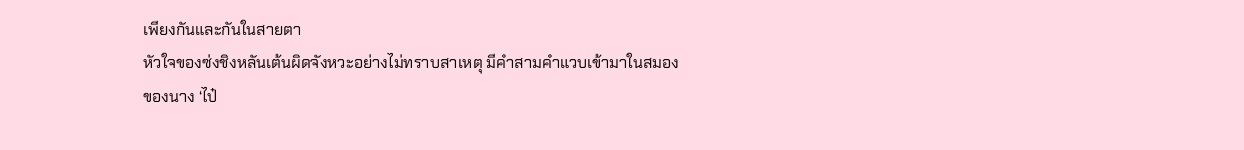เพียงกันและกันในสายตา
หัวใจของซ่งชิงหลันเต้นผิดจังหวะอย่างไม่ทราบสาเหตุ มีคำสามคำแวบเข้ามาในสมองของนาง ‘ไป๋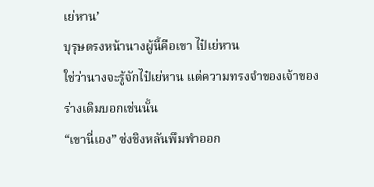เย่หาน’
บุรุษตรงหน้านางผู้นี้คือเขา ไป๋เย่หาน
ใช่ว่านางจะรู้จักไป๋เย่หาน แต่ความทรงจำของเจ้าของร่างเดิมบอกเช่นนั้น
“เขานี่เอง” ซ่งชิงหลันพึมพำออก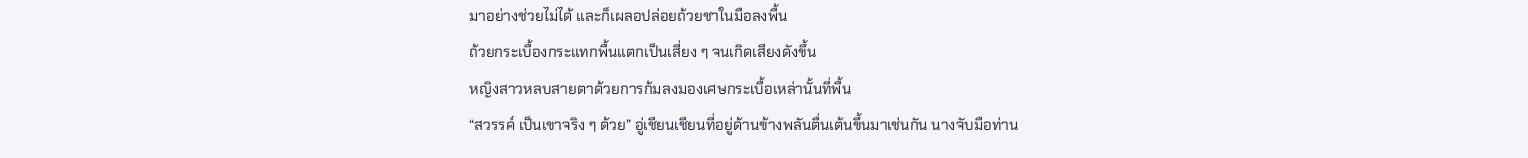มาอย่างช่วยไม่ได้ และก็เผลอปล่อยถ้วยชาในมือลงพื้น
ถ้วยกระเบื้องกระแทกพื้นแตกเป็นเสี่ยง ๆ จนเกิดเสียงดังขึ้น
หญิงสาวหลบสายตาด้วยการก้มลงมองเศษกระเบื้อเหล่านั้นที่พื้น
“สวรรค์ เป็นเขาจริง ๆ ด้วย” อู่เชียนเชียนที่อยู่ด้านข้างพลันตื่นเต้นขึ้นมาเช่นกัน นางจับมือท่าน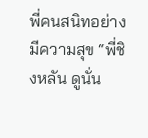พี่คนสนิทอย่างมีความสุข “พี่ชิงหลัน ดูนั่น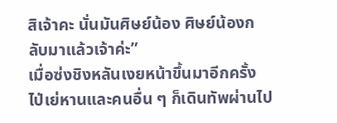สิเจ้าคะ นั่นมันศิษย์น้อง ศิษย์น้องกลับมาแล้วเจ้าค่ะ”
เมื่อซ่งชิงหลันเงยหน้าขึ้นมาอีกครั้ง ไป่เย่หานและคนอื่น ๆ ก็เดินทัพผ่านไป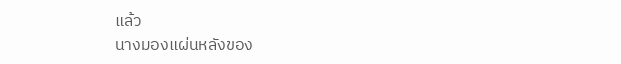แล้ว
นางมองแผ่นหลังของ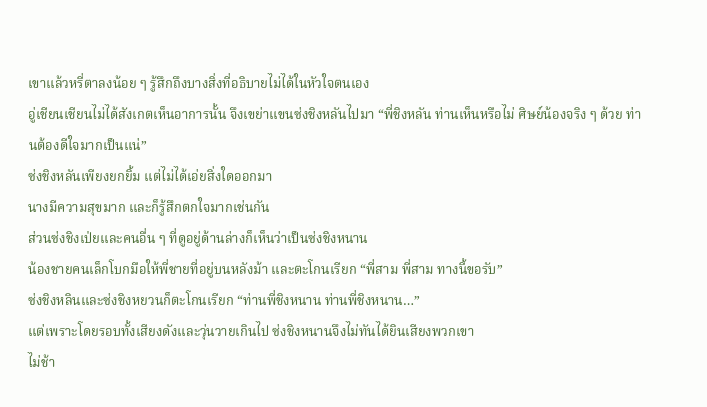เขาแล้วหรี่ตาลงน้อย ๆ รู้สึกถึงบางสิ่งที่อธิบายไม่ได้ในหัวใจตนเอง
อู่เชียนเชียนไม่ได้สังเกตเห็นอาการนั้น จึงเขย่าแขนซ่งชิงหลันไปมา “พี่ชิงหลัน ท่านเห็นหรือไม่ ศิษย์น้องจริง ๆ ด้วย ท่านต้องดีใจมากเป็นแน่”
ซ่งชิงหลันเพียงยกยิ้ม แต่ไม่ได้เอ่ยสิ่งใดออกมา
นางมีความสุขมาก และก็รู้สึกตกใจมากเช่นกัน
ส่วนซ่งชิงเป่ยและคนอื่น ๆ ที่ดูอยู่ด้านล่างก็เห็นว่าเป็นซ่งชิงหนาน
น้องชายคนเล็กโบกมือให้พี่ชายที่อยู่บนหลังม้า และตะโกนเรียก “พี่สาม พี่สาม ทางนี้ขอรับ”
ซ่งชิงหลินและซ่งชิงหยวนก็ตะโกนเรียก “ท่านพี่ชิงหนาน ท่านพี่ชิงหนาน…”
แต่เพราะโดยรอบทั้งเสียงดังและวุ่นวายเกินไป ซ่งชิงหนานจึงไม่ทันได้ยินเสียงพวกเขา
ไม่ช้า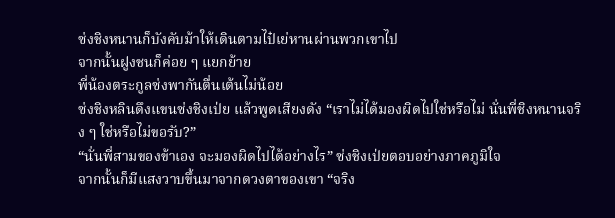ซ่งชิงหนานก็บังคับม้าให้เดินตามไป๋เย่หานผ่านพวกเขาไป
จากนั้นฝูงชนก็ค่อย ๆ แยกย้าย
พี่น้องตระกูลซ่งพากันตื่นเต้นไม่น้อย
ซ่งชิงหลินดึงแขนซ่งชิงเป่ย แล้วพูดเสียงดัง “เราไม่ได้มองผิดไปใช่หรือไม่ นั่นพี่ชิงหนานจริง ๆ ใช่หรือไม่ขอรับ?”
“นั่นพี่สามของข้าเอง จะมองผิดไปได้อย่างไร” ซ่งชิงเป่ยตอบอย่างภาคภูมิใจ
จากนั้นก็มีแสงวาบขึ้นมาจากดวงตาของเขา “จริง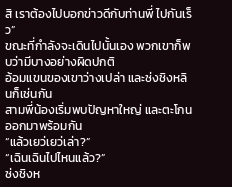สิ เราต้องไปบอกข่าวดีกับท่านพี่ ไปกันเร็ว”
ขณะที่กำลังจะเดินไปนั้นเอง พวกเขาก็พบว่ามีบางอย่างผิดปกติ
อ้อมแขนของเขาว่างเปล่า และซ่งชิงหลินก็เช่นกัน
สามพี่น้องเริ่มพบปัญหาใหญ่ และตะโกนออกมาพร้อมกัน
“แล้วเยว่เยว่เล่า?”
“เฉินเฉินไปไหนแล้ว?”
ซ่งชิงห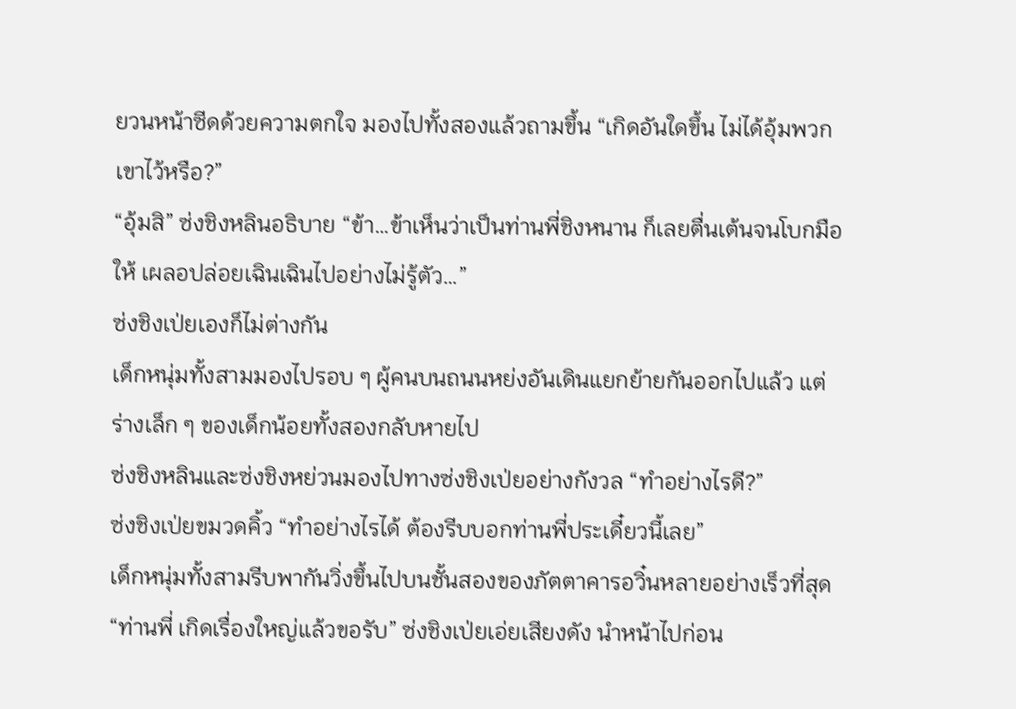ยวนหน้าซีดด้วยความตกใจ มองไปทั้งสองแล้วถามขึ้น “เกิดอันใดขึ้น ไม่ได้อุ้มพวกเขาไว้หรือ?”
“อุ้มสิ” ซ่งชิงหลินอธิบาย “ข้า…ข้าเห็นว่าเป็นท่านพี่ชิงหนาน ก็เลยตื่นเต้นจนโบกมือให้ เผลอปล่อยเฉินเฉินไปอย่างไม่รู้ตัว…”
ซ่งชิงเป่ยเองก็ไม่ต่างกัน
เด็กหนุ่มทั้งสามมองไปรอบ ๆ ผู้คนบนถนนหย่งอันเดินแยกย้ายกันออกไปแล้ว แต่ร่างเล็ก ๆ ของเด็กน้อยทั้งสองกลับหายไป
ซ่งชิงหลินและซ่งชิงหย่วนมองไปทางซ่งชิงเป่ยอย่างกังวล “ทำอย่างไรดี?”
ซ่งชิงเป่ยขมวดคิ้ว “ทำอย่างไรได้ ต้องรีบบอกท่านพี่ประเดี๋ยวนี้เลย”
เด็กหนุ่มทั้งสามรีบพากันวิ่งขึ้นไปบนชั้นสองของภัตตาคารอวิ๋นหลายอย่างเร็วที่สุด
“ท่านพี่ เกิดเรื่องใหญ่แล้วขอรับ” ซ่งชิงเป่ยเอ่ยเสียงดัง นำหน้าไปก่อน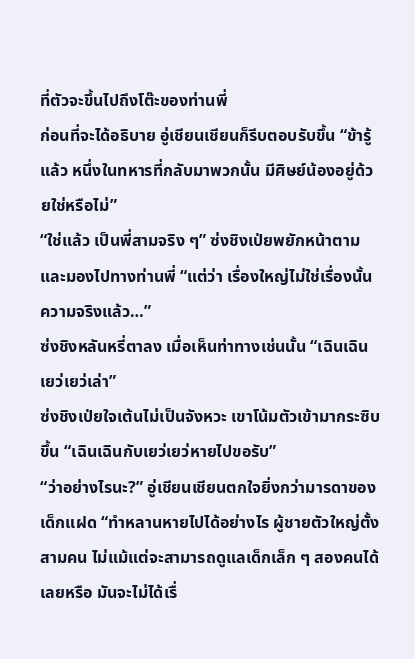ที่ตัวจะขึ้นไปถึงโต๊ะของท่านพี่
ก่อนที่จะได้อธิบาย อู่เชียนเชียนก็รีบตอบรับขึ้น “ข้ารู้แล้ว หนึ่งในทหารที่กลับมาพวกนั้น มีศิษย์น้องอยู่ด้วยใช่หรือไม่”
“ใช่แล้ว เป็นพี่สามจริง ๆ” ซ่งชิงเป่ยพยักหน้าตาม และมองไปทางท่านพี่ “แต่ว่า เรื่องใหญ่ไม่ใช่เรื่องนั้น ความจริงแล้ว…”
ซ่งชิงหลันหรี่ตาลง เมื่อเห็นท่าทางเช่นนั้น “เฉินเฉิน เยว่เยว่เล่า”
ซ่งชิงเป่ยใจเต้นไม่เป็นจังหวะ เขาโน้มตัวเข้ามากระซิบขึ้น “เฉินเฉินกับเยว่เยว่หายไปขอรับ”
“ว่าอย่างไรนะ?” อู่เชียนเชียนตกใจยิ่งกว่ามารดาของเด็กแฝด “ทำหลานหายไปได้อย่างไร ผู้ชายตัวใหญ่ตั้งสามคน ไม่แม้แต่จะสามารถดูแลเด็กเล็ก ๆ สองคนได้เลยหรือ มันจะไม่ได้เรื่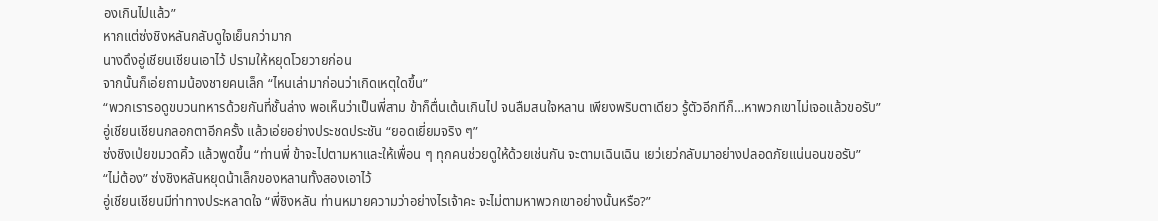องเกินไปแล้ว”
หากแต่ซ่งชิงหลันกลับดูใจเย็นกว่ามาก
นางดึงอู่เชียนเชียนเอาไว้ ปรามให้หยุดโวยวายก่อน
จากนั้นก็เอ่ยถามน้องชายคนเล็ก “ไหนเล่ามาก่อนว่าเกิดเหตุใดขึ้น”
“พวกเรารอดูขบวนทหารด้วยกันที่ชั้นล่าง พอเห็นว่าเป็นพี่สาม ข้าก็ตื่นเต้นเกินไป จนลืมสนใจหลาน เพียงพริบตาเดียว รู้ตัวอีกทีก็…หาพวกเขาไม่เจอแล้วขอรับ”
อู่เชียนเชียนกลอกตาอีกครั้ง แล้วเอ่ยอย่างประชดประชัน “ยอดเยี่ยมจริง ๆ”
ซ่งชิงเป่ยขมวดคิ้ว แล้วพูดขึ้น “ท่านพี่ ข้าจะไปตามหาและให้เพื่อน ๆ ทุกคนช่วยดูให้ด้วยเช่นกัน จะตามเฉินเฉิน เยว่เยว่กลับมาอย่างปลอดภัยแน่นอนขอรับ”
“ไม่ต้อง” ซ่งชิงหลันหยุดน้าเล็กของหลานทั้งสองเอาไว้
อู่เชียนเชียนมีท่าทางประหลาดใจ “พี่ชิงหลัน ท่านหมายความว่าอย่างไรเจ้าคะ จะไม่ตามหาพวกเขาอย่างนั้นหรือ?”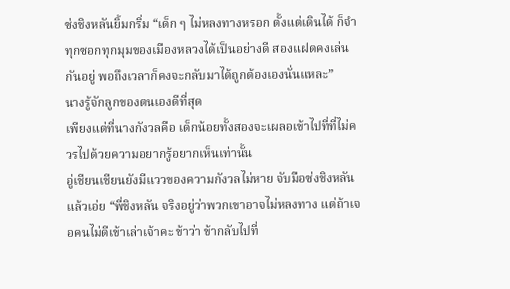ซ่งชิงหลันยิ้มกริ่ม “เด็ก ๆ ไม่หลงทางหรอก ตั้งแต่เดินได้ ก็จำทุกซอกทุกมุมของเมืองหลวงได้เป็นอย่างดี สองแฝดคงเล่นกันอยู่ พอถึงเวลาก็คงจะกลับมาได้ถูกต้องเองนั่นแหละ”
นางรู้จักลูกของตนเองดีที่สุด
เพียงแต่ที่นางกังวลคือ เด็กน้อยทั้งสองจะเผลอเข้าไปที่ที่ไม่ควรไปด้วยความอยากรู้อยากเห็นเท่านั้น
อู่เชียนเชียนยังมีแววของความกังวลไม่หาย จับมือซ่งชิงหลันแล้วเอ่ย “พี่ชิงหลัน จริงอยู่ว่าพวกเขาอาจไม่หลงทาง แต่ถ้าเจอคนไม่ดีเข้าเล่าเจ้าคะ ข้าว่า ข้ากลับไปที่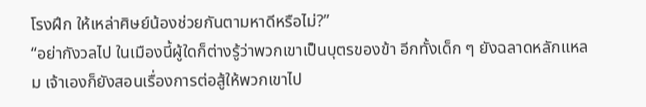โรงฝึก ให้เหล่าศิษย์น้องช่วยกันตามหาดีหรือไม่?”
“อย่ากังวลไป ในเมืองนี้ผู้ใดก็ต่างรู้ว่าพวกเขาเป็นบุตรของข้า อีกทั้งเด็ก ๆ ยังฉลาดหลักแหลม เจ้าเองก็ยังสอนเรื่องการต่อสู้ให้พวกเขาไป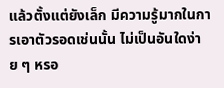แล้วตั้งแต่ยังเล็ก มีความรู้มากในการเอาตัวรอดเช่นนั้น ไม่เป็นอันใดง่าย ๆ หรอ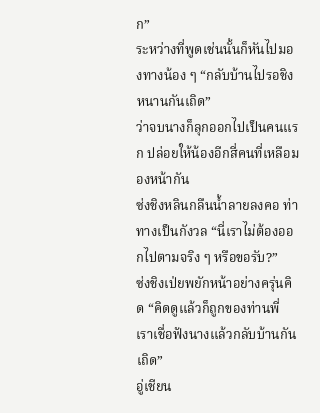ก”
ระหว่างที่พูดเช่นนั้นก็หันไปมองทางน้อง ๆ “กลับบ้านไปรอชิงหนานกันเถิด”
ว่าจบนางก็ลุกออกไปเป็นคนแรก ปล่อยให้น้องอีกสี่คนที่เหลือมองหน้ากัน
ซ่งชิงหลินกลืนน้ำลายลงคอ ท่าทางเป็นกังวล “นี่เราไม่ต้องออกไปตามจริง ๆ หรือขอรับ?”
ซ่งชิงเป่ยพยักหน้าอย่างครุ่นคิด “คิดดูแล้วก็ถูกของท่านพี่ เราเชื่อฟังนางแล้วกลับบ้านกันเถิด”
อู่เชียน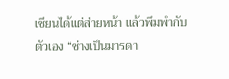เชียนได้แต่ส่ายหน้า แล้วพึมพำกับตัวเอง “ช่างเป็นมารดา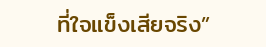ที่ใจแข็งเสียจริง”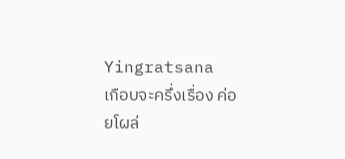Yingratsana
เกือบจะครึ่งเรื่อง ค่อยโผล่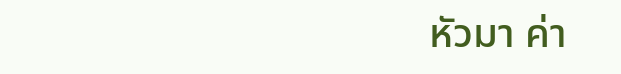หัวมา ค่า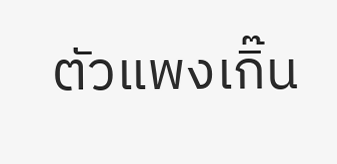ตัวแพงเกิ๊น